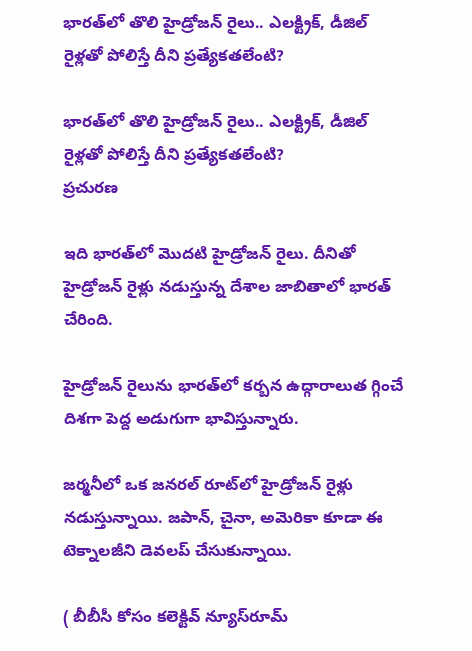భారత్‌లో తొలి హైడ్రోజన్ రైలు.. ఎలక్ట్రిక్, డీజిల్ రైళ్లతో పోలిస్తే దీని ప్రత్యేకతలేంటి?

భారత్‌లో తొలి హైడ్రోజన్ రైలు.. ఎలక్ట్రిక్, డీజిల్ రైళ్లతో పోలిస్తే దీని ప్రత్యేకతలేంటి?
ప్రచురణ

ఇది భారత్‌లో మొదటి హైడ్రోజన్ రైలు. దీనితో హైడ్రోజన్ రైళ్లు నడుస్తున్న దేశాల జాబితాలో భారత్ చేరింది.

హైడ్రోజన్ రైలును భారత్‌లో కర్బన ఉద్గారాలుత గ్గించే దిశగా పెద్ద అడుగుగా భావిస్తున్నారు.

జర్మనీలో ఒక జనరల్ రూట్‌లో హైడ్రోజన్ రైళ్లు నడుస్తున్నాయి. జపాన్, చైనా, అమెరికా కూడా ఈ టెక్నాలజీని డెవలప్ చేసుకున్నాయి.

( బీబీసీ కోసం కలెక్టివ్ న్యూస్‌రూమ్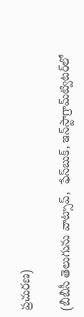ప్రచురణ)

(బీబీసీ తెలుగును వాట్సాప్‌,  ఫేస్‌బుక్, ఇన్‌స్టాగ్రామ్‌ట్విటర్‌లో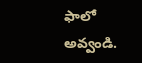ఫాలో అవ్వండి.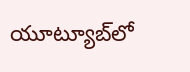యూట్యూబ్‌లో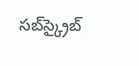సబ్‌స్క్రైబ్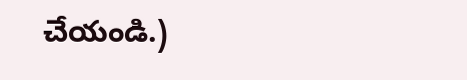చేయండి.)